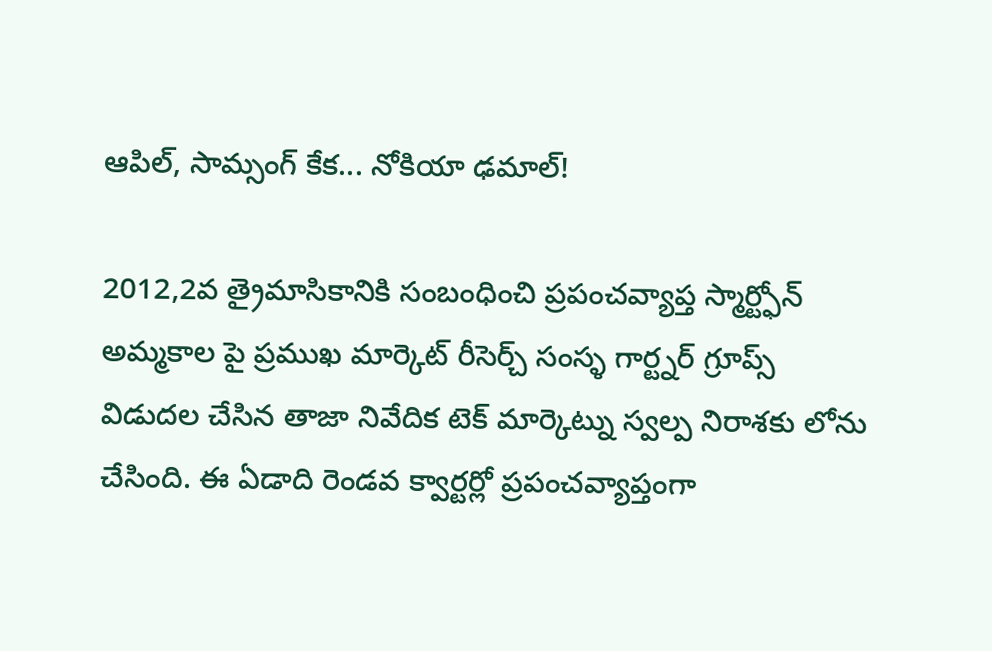ఆపిల్, సామ్సంగ్ కేక... నోకియా ఢమాల్!

2012,2వ త్రైమాసికానికి సంబంధించి ప్రపంచవ్యాప్త స్మార్ట్ఫోన్ అమ్మకాల పై ప్రముఖ మార్కెట్ రీసెర్చ్ సంస్ళ గార్ట్నర్ గ్రూప్స్ విడుదల చేసిన తాజా నివేదిక టెక్ మార్కెట్ను స్వల్ప నిరాశకు లోను చేసింది. ఈ ఏడాది రెండవ క్వార్టర్లో ప్రపంచవ్యాప్తంగా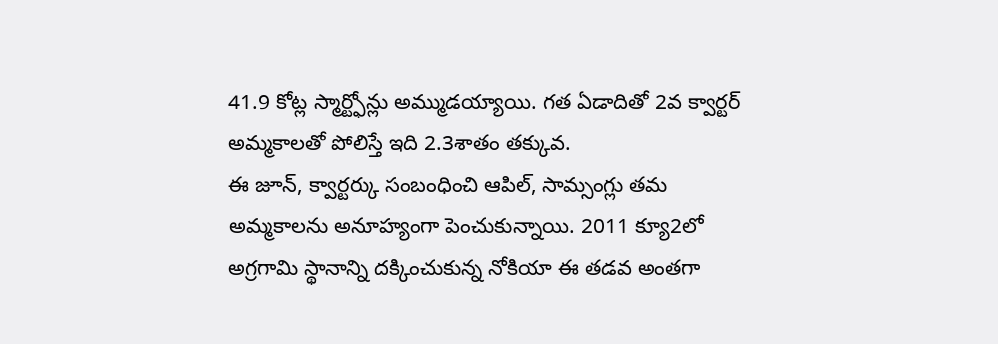41.9 కోట్ల స్మార్ట్ఫోన్లు అమ్ముడయ్యాయి. గత ఏడాదితో 2వ క్వార్టర్ అమ్మకాలతో పోలిస్తే ఇది 2.3శాతం తక్కువ.
ఈ జూన్, క్వార్టర్కు సంబంధించి ఆపిల్, సామ్సంగ్లు తమ అమ్మకాలను అనూహ్యంగా పెంచుకున్నాయి. 2011 క్యూ2లో అగ్రగామి స్థానాన్ని దక్కించుకున్న నోకియా ఈ తడవ అంతగా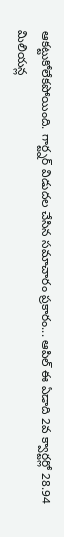ఆకట్టుకోలేకపోయింది. గార్ట్నర్ విడుదల చేసిన సమాచారం ప్రకారం... ఆపిల్ ఈ ఏడాది 2వ క్వార్టర్లో 28.94 మిలియన్ల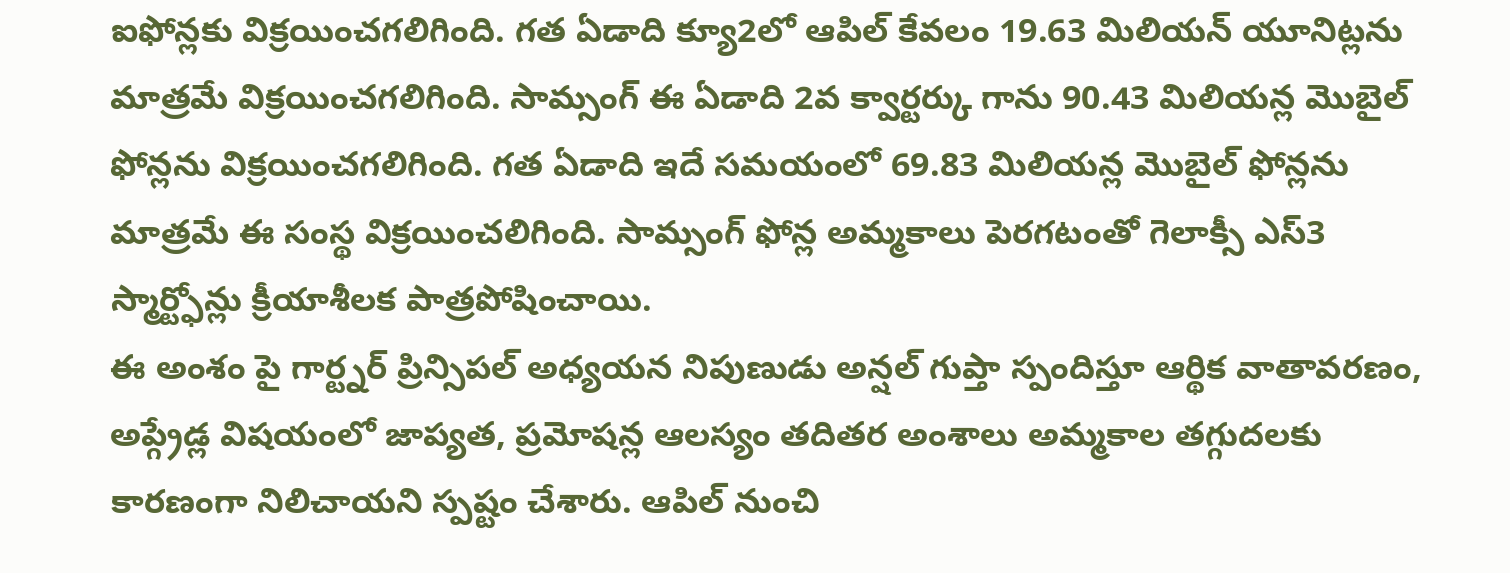ఐఫోన్లకు విక్రయించగలిగింది. గత ఏడాది క్యూ2లో ఆపిల్ కేవలం 19.63 మిలియన్ యూనిట్లను మాత్రమే విక్రయించగలిగింది. సామ్సంగ్ ఈ ఏడాది 2వ క్వార్టర్కు గాను 90.43 మిలియన్ల మొబైల్ ఫోన్లను విక్రయించగలిగింది. గత ఏడాది ఇదే సమయంలో 69.83 మిలియన్ల మొబైల్ ఫోన్లను మాత్రమే ఈ సంస్థ విక్రయించలిగింది. సామ్సంగ్ ఫోన్ల అమ్మకాలు పెరగటంతో గెలాక్సీ ఎస్3 స్మార్ట్ఫోన్లు క్రీయాశీలక పాత్రపోషించాయి.
ఈ అంశం పై గార్ట్నర్ ప్రిన్సిపల్ అధ్యయన నిపుణుడు అన్షల్ గుప్తా స్పందిస్తూ ఆర్థిక వాతావరణం, అప్గ్రేడ్ల విషయంలో జాప్యత, ప్రమోషన్ల ఆలస్యం తదితర అంశాలు అమ్మకాల తగ్గుదలకు కారణంగా నిలిచాయని స్పష్టం చేశారు. ఆపిల్ నుంచి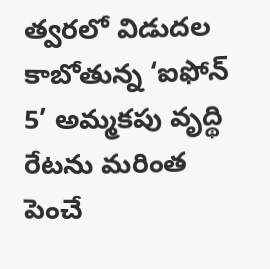త్వరలో విడుదల కాబోతున్న ‘ఐఫోన్ 5’ అమ్మకపు వృద్థి రేటను మరింత పెంచే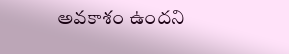అవకాశం ఉందని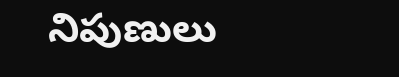నిపుణులు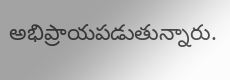అభిప్రాయపడుతున్నారు.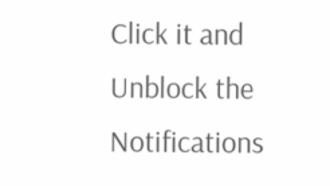Click it and Unblock the Notifications